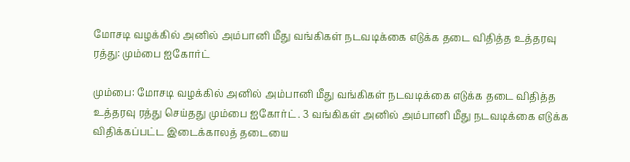மோசடி வழக்கில் அனில் அம்பானி மீது வங்கிகள் நடவடிக்கை எடுக்க தடை விதித்த உத்தரவு ரத்து: மும்பை ஐகோர்ட்

மும்பை: மோசடி வழக்கில் அனில் அம்பானி மீது வங்கிகள் நடவடிக்கை எடுக்க தடை விதித்த உத்தரவு ரத்து செய்தது மும்பை ஐகோர்ட். 3 வங்கிகள் அனில் அம்பானி மீது நடவடிக்கை எடுக்க விதிக்கப்பட்ட இடைக்காலத் தடையை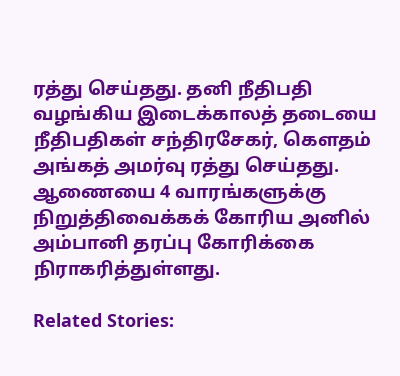ரத்து செய்தது. தனி நீதிபதி வழங்கிய இடைக்காலத் தடையை நீதிபதிகள் சந்திரசேகர், கௌதம் அங்கத் அமர்வு ரத்து செய்தது. ஆணையை 4 வாரங்களுக்கு நிறுத்திவைக்கக் கோரிய அனில் அம்பானி தரப்பு கோரிக்கை நிராகரித்துள்ளது.

Related Stories: